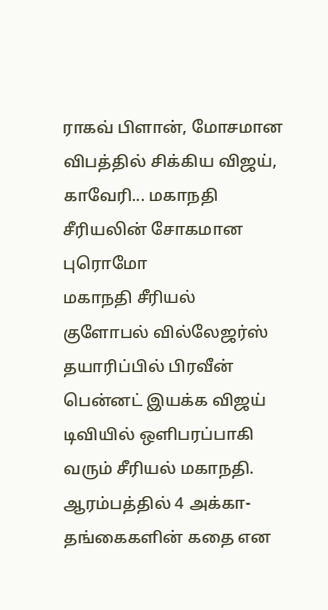ராகவ் பிளான், மோசமான விபத்தில் சிக்கிய விஜய், காவேரி... மகாநதி சீரியலின் சோகமான புரொமோ
மகாநதி சீரியல்
குளோபல் வில்லேஜர்ஸ் தயாரிப்பில் பிரவீன் பென்னட் இயக்க விஜய் டிவியில் ஒளிபரப்பாகி வரும் சீரியல் மகாநதி. ஆரம்பத்தில் 4 அக்கா-தங்கைகளின் கதை என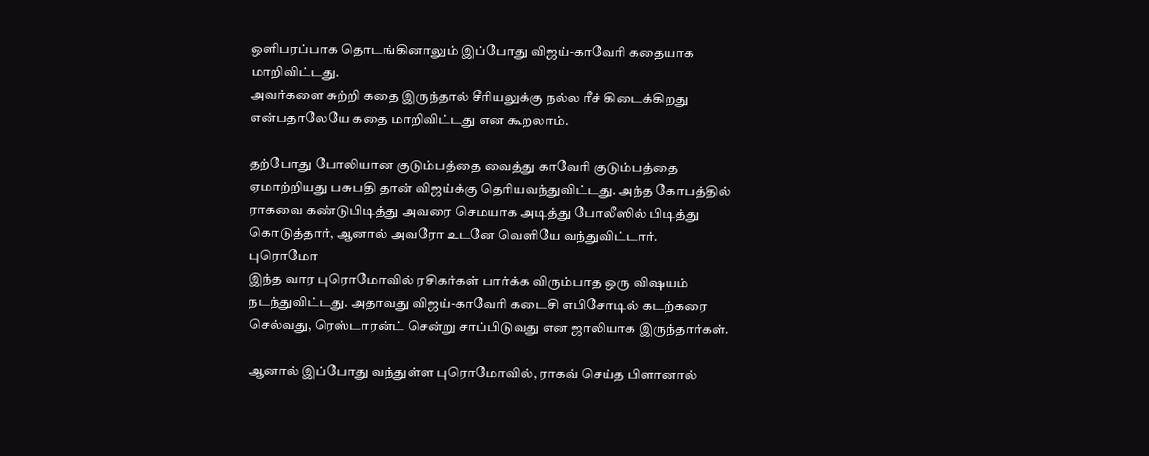ஒளிபரப்பாக தொடங்கினாலும் இப்போது விஜய்-காவேரி கதையாக மாறிவிட்டது.
அவர்களை சுற்றி கதை இருந்தால் சீரியலுக்கு நல்ல ரீச் கிடைக்கிறது என்பதாலேயே கதை மாறிவிட்டது என கூறலாம்.

தற்போது போலியான குடும்பத்தை வைத்து காவேரி குடும்பத்தை ஏமாற்றியது பசுபதி தான் விஜய்க்கு தெரியவந்துவிட்டது. அந்த கோபத்தில் ராகவை கண்டுபிடித்து அவரை செமயாக அடித்து போலீஸில் பிடித்து கொடுத்தார், ஆனால் அவரோ உடனே வெளியே வந்துவிட்டார்.
புரொமோ
இந்த வார புரொமோவில் ரசிகர்கள் பார்க்க விரும்பாத ஒரு விஷயம் நடந்துவிட்டது. அதாவது விஜய்-காவேரி கடைசி எபிசோடில் கடற்கரை செல்வது, ரெஸ்டாரன்ட் சென்று சாப்பிடுவது என ஜாலியாக இருந்தார்கள்.

ஆனால் இப்போது வந்துள்ள புரொமோவில், ராகவ் செய்த பிளானால்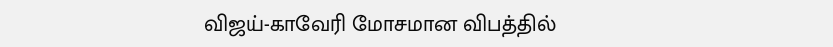விஜய்-காவேரி மோசமான விபத்தில்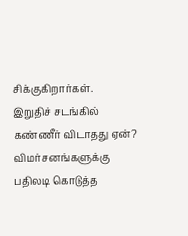சிக்குகிறார்கள்.
இறுதிச் சடங்கில் கண்ணீர் விடாதது ஏன்? விமர்சனங்களுக்கு பதிலடி கொடுத்த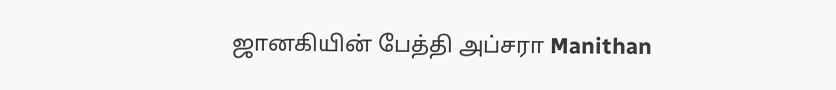ஜானகியின் பேத்தி அப்சரா Manithan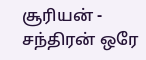சூரியன் - சந்திரன் ஒரே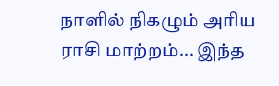நாளில் நிகழும் அரிய ராசி மாற்றம்... இந்த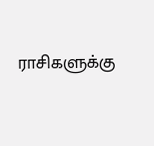ராசிகளுக்கு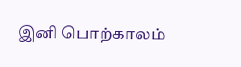இனி பொற்காலம்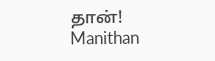தான்! Manithan